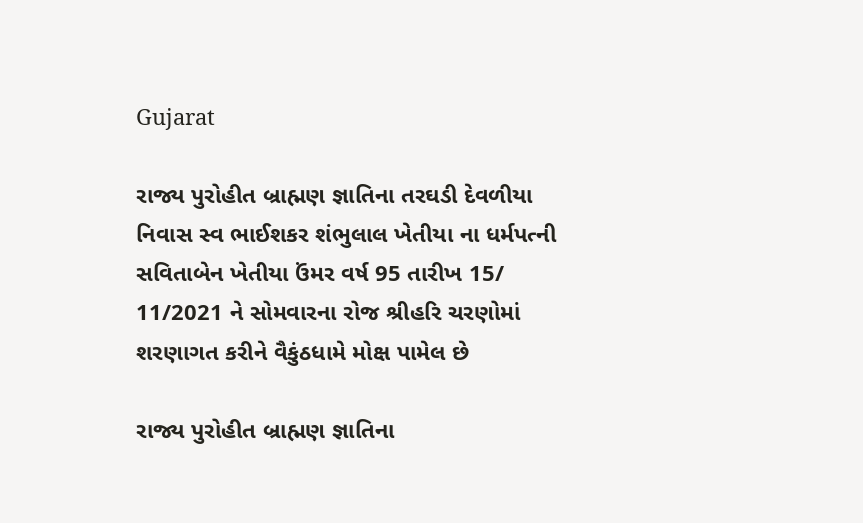Gujarat

રાજ્ય પુરોહીત બ્રાહ્મણ જ્ઞાતિના તરઘડી દેવળીયા નિવાસ સ્વ ભાઈશકર શંભુલાલ ખેતીયા ના ધર્મપત્ની સવિતાબેન ખેતીયા ઉંમર વર્ષ 95 તારીખ 15/ 11/2021 ને સોમવારના રોજ શ્રીહરિ ચરણોમાં શરણાગત કરીને વૈકુંઠધામે મોક્ષ પામેલ છે

રાજ્ય પુરોહીત બ્રાહ્મણ જ્ઞાતિના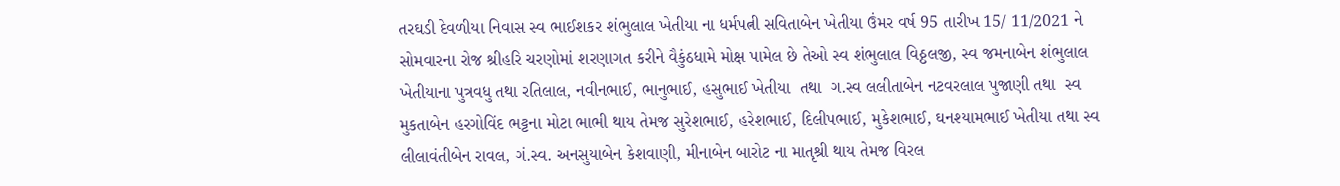તરઘડી દેવળીયા નિવાસ સ્વ ભાઈશકર શંભુલાલ ખેતીયા ના ધર્મપત્ની સવિતાબેન ખેતીયા ઉંમર વર્ષ 95 તારીખ 15/ 11/2021 ને સોમવારના રોજ શ્રીહરિ ચરણોમાં શરણાગત કરીને વૈકુંઠધામે મોક્ષ પામેલ છે તેઓ સ્વ શંભુલાલ વિઠ્ઠલજી, સ્વ જમનાબેન શંભુલાલ ખેતીયાના પુત્રવધુ તથા રતિલાલ, નવીનભાઈ, ભાનુભાઈ, હસુભાઈ ખેતીયા  તથા  ગ.સ્વ લલીતાબેન નટવરલાલ પુજાણી તથા  સ્વ મુકતાબેન હરગોવિંદ ભટ્ટના મોટા ભાભી થાય તેમજ સુરેશભાઈ, હરેશભાઈ, દિલીપભાઈ, મુકેશભાઈ, ઘનશ્યામભાઈ ખેતીયા તથા સ્વ લીલાવંતીબેન રાવલ, ગં.સ્વ. અનસુયાબેન કેશવાણી, મીનાબેન બારોટ ના માતૃશ્રી થાય તેમજ વિરલ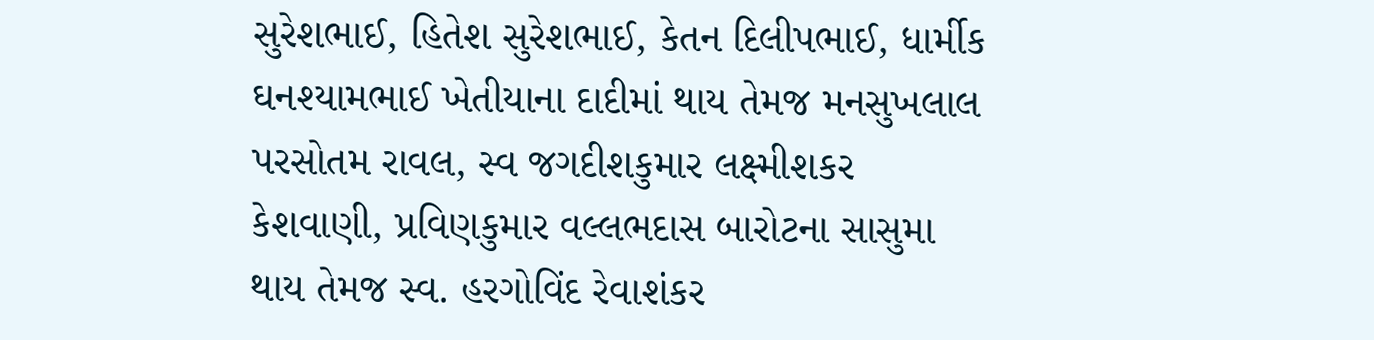સુરેશભાઈ, હિતેશ સુરેશભાઈ, કેતન દિલીપભાઈ, ધાર્મીક ઘનશ્યામભાઈ ખેતીયાના દાદીમાં થાય તેમજ મનસુખલાલ પરસોતમ રાવલ, સ્વ જગદીશકુમાર લક્ષ્મીશકર કેશવાણી, પ્રવિણકુમાર વલ્લભદાસ બારોટના સાસુમા થાય તેમજ સ્વ. હરગોવિંદ રેવાશંકર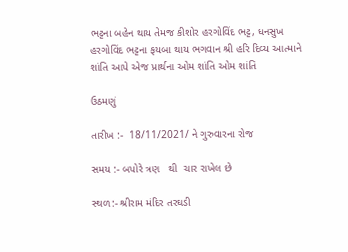ભટ્ટના બહેન થાય તેમજ કીશોર હરગોવિંદ ભટ્ટ, ધનસુખ હરગોવિંદ ભટ્ટના ફયબા થાય ભગવાન શ્રી હરિ દિવ્ય આત્માને શાંતિ આપે એજ પ્રાર્થના ઓમ શાંતિ ઓમ શાંતિ

ઉઠમણું

તારીખ :-  18/11/2021/ ને ગુરુવારના રોજ

સમય :- બપોરે ત્રણ   થી  ચાર રાખેલ છે

સ્થળ:- શ્રીરામ મંદિર તરઘડી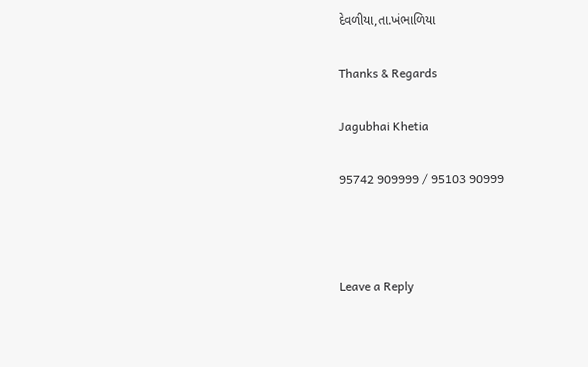દેવળીયા,તા.ખંભાળિયા

Thanks & Regards

Jagubhai Khetia

95742 909999 / 95103 90999



Leave a Reply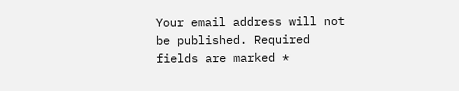Your email address will not be published. Required fields are marked *